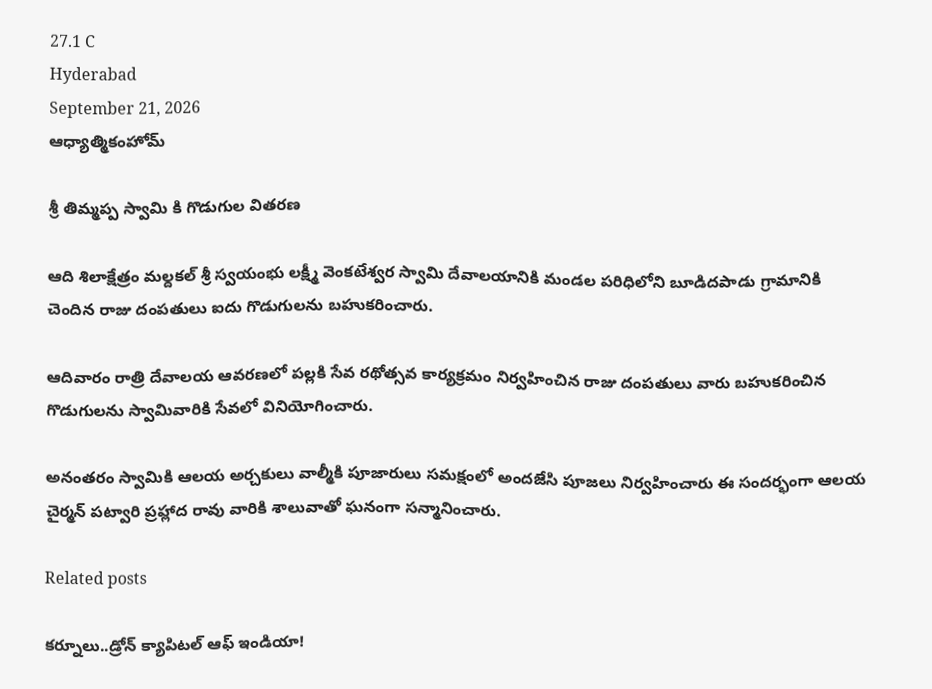27.1 C
Hyderabad
September 21, 2026
ఆధ్యాత్మికంహోమ్

శ్రీ తిమ్మప్ప స్వామి కి గొడుగుల వితరణ

ఆది శిలాక్షేత్రం మల్దకల్ శ్రీ స్వయంభు లక్ష్మీ వెంకటేశ్వర స్వామి దేవాలయానికి మండల పరిధిలోని బూడిదపాడు గ్రామానికి చెందిన రాజు దంపతులు ఐదు గొడుగులను బహుకరించారు.

ఆదివారం రాత్రి దేవాలయ ఆవరణలో పల్లకి సేవ రథోత్సవ కార్యక్రమం నిర్వహించిన రాజు దంపతులు వారు బహుకరించిన గొడుగులను స్వామివారికి సేవలో వినియోగించారు.

అనంతరం స్వామికి ఆలయ అర్చకులు వాల్మీకి పూజారులు సమక్షంలో అందజేసి పూజలు నిర్వహించారు ఈ సందర్భంగా ఆలయ చైర్మన్ పట్వారి ప్రహ్లాద రావు వారికి శాలువాతో ఘనంగా సన్మానించారు.

Related posts

కర్నూలు..డ్రోన్ క్యాపిటల్ ఆఫ్ ఇండియా!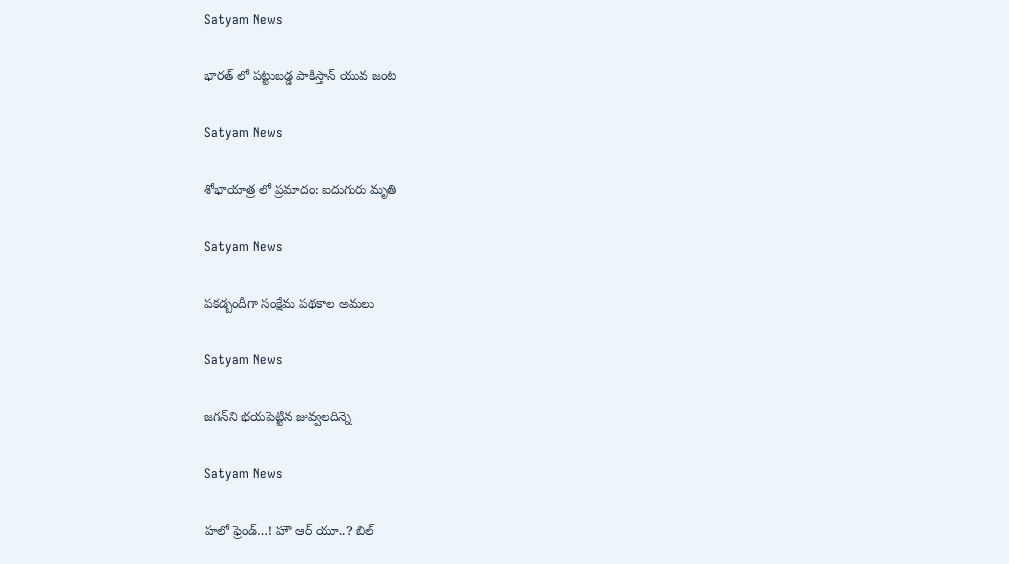Satyam News

భారత్ లో పట్టుబడ్డ పాకిస్తాన్ యువ జంట

Satyam News

శోభాయాత్ర లో ప్రమాదం: ఐదుగురు మృతి

Satyam News

పకడ్బందీగా సంక్షేమ పథకాల అమలు

Satyam News

జగన్‌ని భయపెట్టిన జువ్వలదిన్నె

Satyam News

హలో ఫ్రెండ్…! హౌ ఆర్ యూ..? బిల్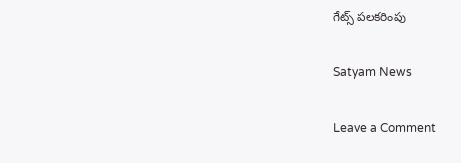గేట్స్ పలకరింపు

Satyam News

Leave a Comment